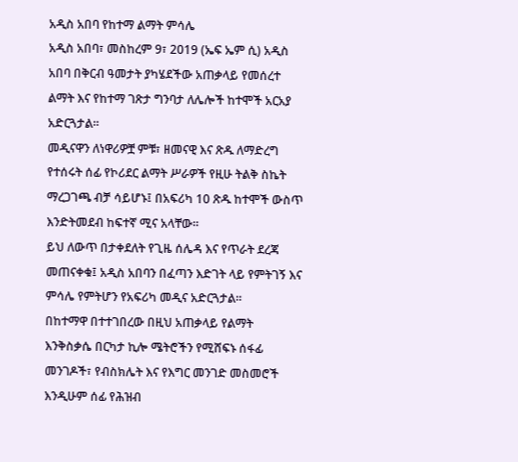አዲስ አበባ የከተማ ልማት ምሳሌ
አዲስ አበባ፣ መስከረም 9፣ 2019 (ኤፍ ኤም ሲ) አዲስ አበባ በቅርብ ዓመታት ያካሄደችው አጠቃላይ የመሰረተ ልማት እና የከተማ ገጽታ ግንባታ ለሌሎች ከተሞች አርአያ አድርጓታል፡፡
መዲናዋን ለነዋሪዎቿ ምቹ፣ ዘመናዊ እና ጽዱ ለማድረግ የተሰሩት ሰፊ የኮሪደር ልማት ሥራዎች የዚሁ ትልቅ ስኬት ማረጋገጫ ብቻ ሳይሆኑ፤ በአፍሪካ 10 ጽዱ ከተሞች ውስጥ እንድትመደብ ከፍተኛ ሚና አላቸው።
ይህ ለውጥ በታቀደለት የጊዜ ሰሌዳ እና የጥራት ደረጃ መጠናቀቁ፤ አዲስ አበባን በፈጣን እድገት ላይ የምትገኝ እና ምሳሌ የምትሆን የአፍሪካ መዲና አድርጓታል።
በከተማዋ በተተገበረው በዚህ አጠቃላይ የልማት እንቅስቃሴ በርካታ ኪሎ ሜትሮችን የሚሸፍኑ ሰፋፊ መንገዶች፣ የብስክሌት እና የእግር መንገድ መስመሮች እንዲሁም ሰፊ የሕዝብ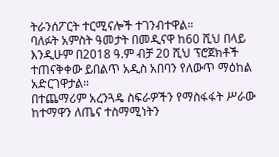ትራንሰፖርት ተርሚናሎች ተገንብተዋል።
ባለፉት አምስት ዓመታት በመዲናዋ ከ60 ሺህ በላይ እንዲሁም በ2018 ዓ.ም ብቻ 20 ሺህ ፕሮጀክቶች ተጠናቅቀው ይበልጥ አዲስ አበባን የለውጥ ማዕከል አድርገዋታል።
በተጨማሪም አረንጓዴ ስፍራዎችን የማስፋፋት ሥራው ከተማዋን ለጤና ተስማሚነትን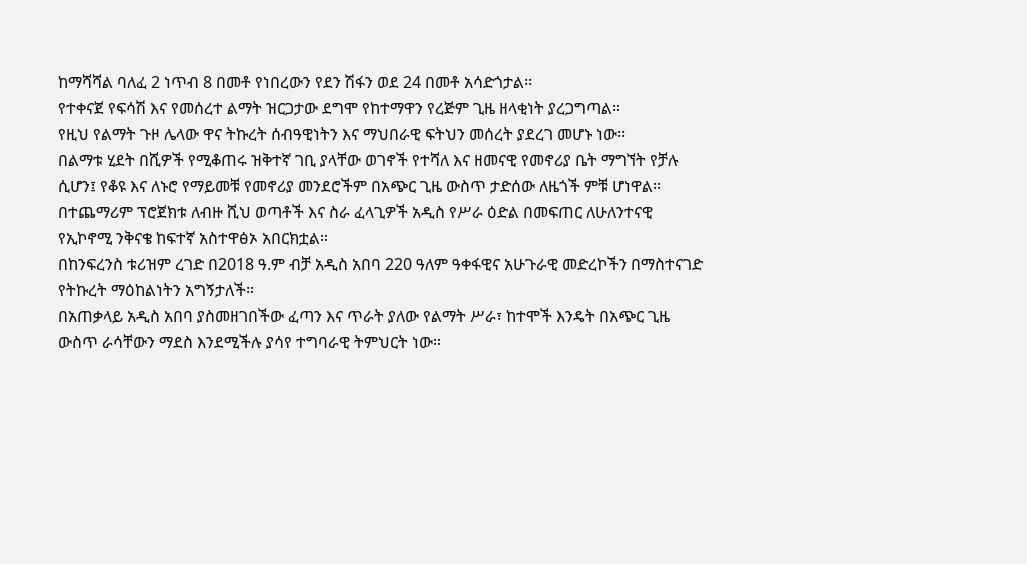ከማሻሻል ባለፈ 2 ነጥብ 8 በመቶ የነበረውን የደን ሽፋን ወደ 24 በመቶ አሳድጎታል፡፡
የተቀናጀ የፍሳሽ እና የመሰረተ ልማት ዝርጋታው ደግሞ የከተማዋን የረጅም ጊዜ ዘላቂነት ያረጋግጣል።
የዚህ የልማት ጉዞ ሌላው ዋና ትኩረት ሰብዓዊነትን እና ማህበራዊ ፍትህን መሰረት ያደረገ መሆኑ ነው፡፡
በልማቱ ሂደት በሺዎች የሚቆጠሩ ዝቅተኛ ገቢ ያላቸው ወገኖች የተሻለ እና ዘመናዊ የመኖሪያ ቤት ማግኘት የቻሉ ሲሆን፤ የቆዩ እና ለኑሮ የማይመቹ የመኖሪያ መንደሮችም በአጭር ጊዜ ውስጥ ታድሰው ለዜጎች ምቹ ሆነዋል፡፡
በተጨማሪም ፕሮጀክቱ ለብዙ ሺህ ወጣቶች እና ስራ ፈላጊዎች አዲስ የሥራ ዕድል በመፍጠር ለሁለንተናዊ የኢኮኖሚ ንቅናቄ ከፍተኛ አስተዋፅኦ አበርክቷል።
በከንፍረንስ ቱሪዝም ረገድ በ2018 ዓ.ም ብቻ አዲስ አበባ 220 ዓለም ዓቀፋዊና አሁጉራዊ መድረኮችን በማስተናገድ የትኩረት ማዕከልነትን አግኝታለች።
በአጠቃላይ አዲስ አበባ ያስመዘገበችው ፈጣን እና ጥራት ያለው የልማት ሥራ፣ ከተሞች እንዴት በአጭር ጊዜ ውስጥ ራሳቸውን ማደስ እንደሚችሉ ያሳየ ተግባራዊ ትምህርት ነው።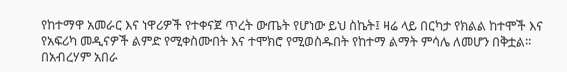የከተማዋ አመራር እና ነዋሪዎች የተቀናጀ ጥረት ውጤት የሆነው ይህ ስኬት፤ ዛሬ ላይ በርካታ የክልል ከተሞች እና የአፍሪካ መዲናዎች ልምድ የሚቀስሙበት እና ተሞክሮ የሚወስዱበት የከተማ ልማት ምሳሌ ለመሆን በቅቷል፡፡
በአብረሃም አበራ